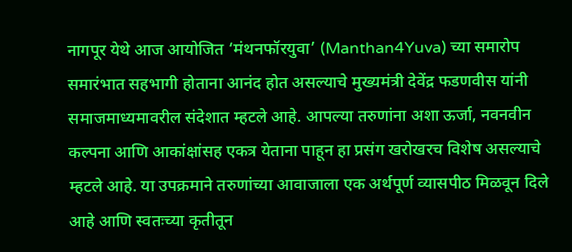नागपूर येथे आज आयोजित ‘मंथनफॉरयुवा’ (Manthan4Yuva) च्या समारोप समारंभात सहभागी होताना आनंद होत असल्याचे मुख्यमंत्री देवेंद्र फडणवीस यांनी समाजमाध्यमावरील संदेशात म्हटले आहे. आपल्या तरुणांना अशा ऊर्जा, नवनवीन कल्पना आणि आकांक्षांसह एकत्र येताना पाहून हा प्रसंग खरोखरच विशेष असल्याचे म्हटले आहे. या उपक्रमाने तरुणांच्या आवाजाला एक अर्थपूर्ण व्यासपीठ मिळवून दिले आहे आणि स्वतःच्या कृतीतून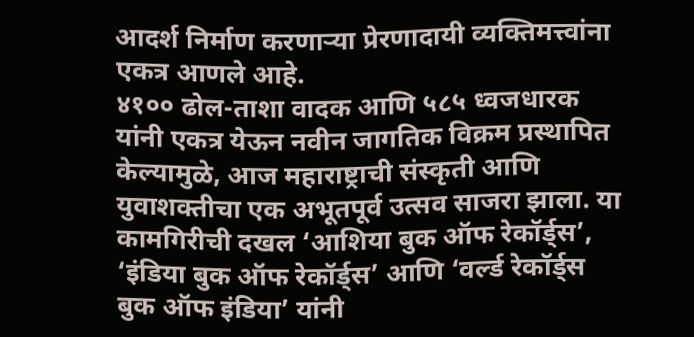आदर्श निर्माण करणाऱ्या प्रेरणादायी व्यक्तिमत्त्वांना एकत्र आणले आहे.
४१०० ढोल-ताशा वादक आणि ५८५ ध्वजधारक यांनी एकत्र येऊन नवीन जागतिक विक्रम प्रस्थापित केल्यामुळे, आज महाराष्ट्राची संस्कृती आणि युवाशक्तीचा एक अभूतपूर्व उत्सव साजरा झाला. या कामगिरीची दखल ‘आशिया बुक ऑफ रेकॉर्ड्स’, ‘इंडिया बुक ऑफ रेकॉर्ड्स’ आणि ‘वर्ल्ड रेकॉर्ड्स बुक ऑफ इंडिया’ यांनी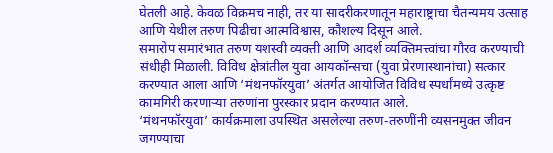घेतली आहे. केवळ विक्रमच नाही, तर या सादरीकरणातून महाराष्ट्राचा चैतन्यमय उत्साह आणि येथील तरुण पिढीचा आत्मविश्वास, कौशल्य दिसून आले.
समारोप समारंभात तरुण यशस्वी व्यक्ती आणि आदर्श व्यक्तिमत्त्वांचा गौरव करण्याची संधीही मिळाली. विविध क्षेत्रांतील युवा आयकॉन्सचा (युवा प्रेरणास्थानांचा) सत्कार करण्यात आला आणि ‘मंथनफॉरयुवा’ अंतर्गत आयोजित विविध स्पर्धांमध्ये उत्कृष्ट कामगिरी करणाऱ्या तरुणांना पुरस्कार प्रदान करण्यात आले.
‘मंथनफॉरयुवा’ कार्यक्रमाला उपस्थित असलेल्या तरुण-तरुणींनी व्यसनमुक्त जीवन जगण्याचा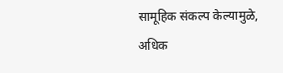सामूहिक संकल्प केल्यामुळे, अधिक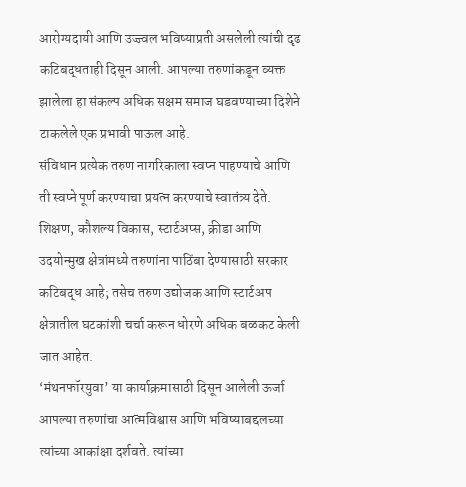आरोग्यदायी आणि उज्ज्वल भविष्याप्रती असलेली त्यांची दृढ कटिबद्धताही दिसून आली. आपल्या तरुणांकडून व्यक्त झालेला हा संकल्प अधिक सक्षम समाज घडवण्याच्या दिशेने टाकलेले एक प्रभावी पाऊल आहे.
संविधान प्रत्येक तरुण नागरिकाला स्वप्न पाहण्याचे आणि ती स्वप्ने पूर्ण करण्याचा प्रयत्न करण्याचे स्वातंत्र्य देते. शिक्षण, कौशल्य विकास, स्टार्टअप्स, क्रीडा आणि उदयोन्मुख क्षेत्रांमध्ये तरुणांना पाठिंबा देण्यासाठी सरकार कटिबद्ध आहे; तसेच तरुण उद्योजक आणि स्टार्टअप क्षेत्रातील घटकांशी चर्चा करून धोरणे अधिक बळकट केली जात आहेत.
‘मंथनफॉरयुवा’ या कार्याक्रमासाठी दिसून आलेली ऊर्जा आपल्या तरुणांचा आत्मविश्वास आणि भविष्याबद्दलच्या त्यांच्या आकांक्षा दर्शवते. त्यांच्या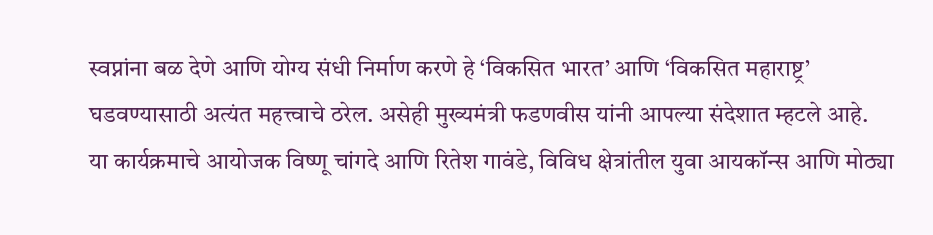स्वप्नांना बळ देणे आणि योग्य संधी निर्माण करणे हे ‘विकसित भारत’ आणि ‘विकसित महाराष्ट्र’ घडवण्यासाठी अत्यंत महत्त्वाचे ठरेल. असेही मुख्यमंत्री फडणवीस यांनी आपल्या संदेशात म्हटले आहे.
या कार्यक्रमाचे आयोजक विष्णू चांगदे आणि रितेश गावंडे, विविध क्षेत्रांतील युवा आयकॉन्स आणि मोठ्या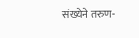संख्येने तरुण-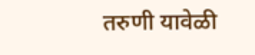तरुणी यावेळी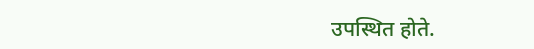उपस्थित होते.